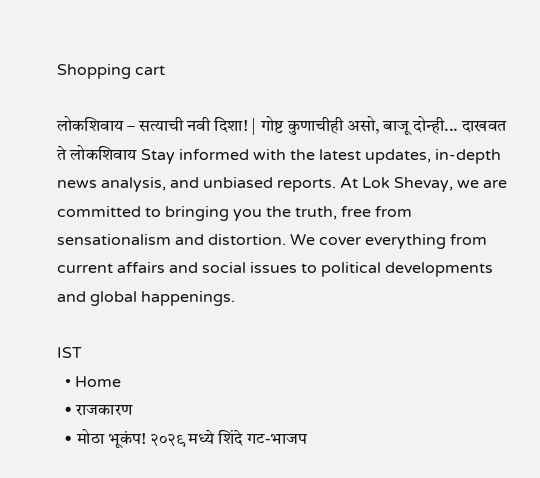Shopping cart

लोकशिवाय – सत्याची नवी दिशा! | गोष्ट कुणाचीही असो, बाजू दोन्ही... दाखवत ते लोकशिवाय Stay informed with the latest updates, in-depth news analysis, and unbiased reports. At Lok Shevay, we are committed to bringing you the truth, free from sensationalism and distortion. We cover everything from current affairs and social issues to political developments and global happenings.

IST
  • Home
  • राजकारण
  • मोठा भूकंप! २०२९ मध्ये शिंदे गट-भाजप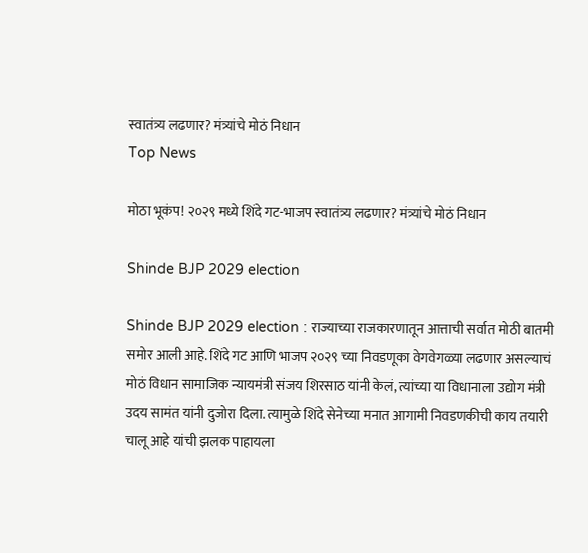स्वातंत्र्य लढणार? मंत्र्यांचे मोठं निधान
Top News

मोठा भूकंप! २०२९ मध्ये शिंदे गट-भाजप स्वातंत्र्य लढणार? मंत्र्यांचे मोठं निधान

Shinde BJP 2029 election

Shinde BJP 2029 election : राज्याच्या राजकारणातून आत्ताची सर्वात मोठी बातमी समोर आली आहे. शिंदे गट आणि भाजप २०२९ च्या निवडणूका वेगवेगळ्या लढणार असल्याचं मोठं विधान सामाजिक न्यायमंत्री संजय शिरसाठ यांनी केलं, त्यांच्या या विधानाला उद्योग मंत्री उदय सामंत यांनी दुजोरा दिला. त्यामुळे शिंदे सेनेच्या मनात आगामी निवडणकीची काय तयारी चालू आहे यांची झलक पाहायला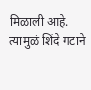मिळाली आहे. त्यामुळं शिंदे गटाने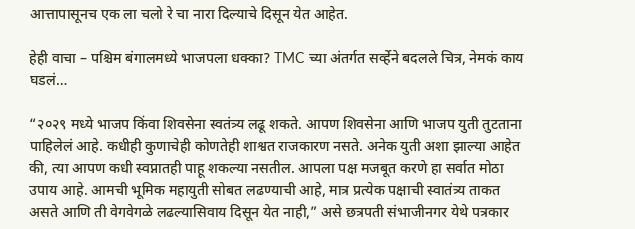आत्तापासूनच एक ला चलो रे चा नारा दिल्याचे दिसून येत आहेत.

हेही वाचा – पश्चिम बंगालमध्ये भाजपला धक्का? TMC च्या अंतर्गत सर्व्हेने बदलले चित्र, नेमकं काय घडलं…

“२०२९ मध्ये भाजप किंवा शिवसेना स्वतंत्र्य लढू शकते. आपण शिवसेना आणि भाजप युती तुटताना पाहिलेलं आहे. कधीही कुणाचेही कोणतेही शाश्वत राजकारण नसते. अनेक युती अशा झाल्या आहेत की, त्या आपण कधी स्वप्नातही पाहू शकल्या नसतील. आपला पक्ष मजबूत करणे हा सर्वात मोठा उपाय आहे. आमची भूमिक महायुती सोबत लढण्याची आहे, मात्र प्रत्येक पक्षाची स्वातंत्र्य ताकत असते आणि ती वेगवेगळे लढल्यासिवाय दिसून येत नाही,” असे छत्रपती संभाजीनगर येथे पत्रकार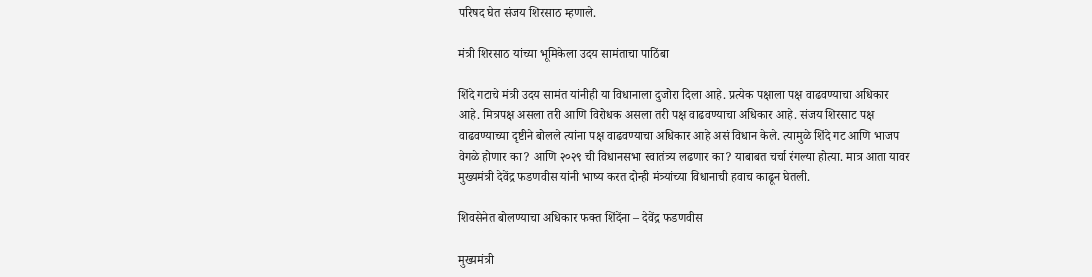परिषद घेत संजय शिरसाठ म्हणाले.

मंत्री शिरसाठ यांच्या भूमिकेला उदय सामंताचा पाठिंबा

शिंदे गटाचे मंत्री उदय सामंत यांनीही या विधानाला दुजोरा दिला आहे. प्रत्येक पक्षाला पक्ष वाढवण्याचा अधिकार आहे. मित्रपक्ष असला तरी आणि विरोधक असला तरी पक्ष वाढवण्याचा अधिकार आहे. संजय शिरसाट पक्ष वाढवण्याच्या दृष्टीने बोलले त्यांना पक्ष वाढवण्याचा अधिकार आहे असं विधान केले. त्यामुळे शिंदे गट आणि भाजप वेगळे होणार का? आणि २०२९ ची विधानसभा स्वातंत्र्य लढणार का? याबाबत चर्चा रंगल्या होत्या. मात्र आता यावर मुख्यमंत्री देवेंद्र फडणवीस यांनी भाष्य करत दोन्ही मंत्र्यांच्या विधानाची हवाच काढून घेतली.

शिवसेनेत बोलण्याचा अधिकार फक्त शिंदेंना – देवेंद्र फडणवीस

मुख्यमंत्री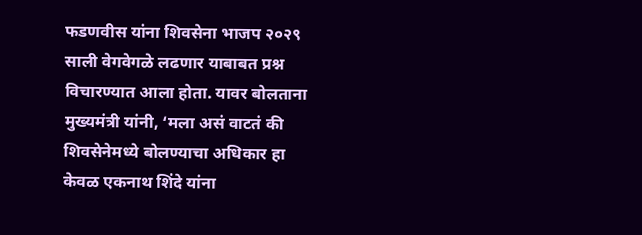फडणवीस यांना शिवसेना भाजप २०२९ साली वेगवेगळे लढणार याबाबत प्रश्न विचारण्यात आला होता. यावर बोलताना मुख्यमंत्री यांनी, ‘मला असं वाटतं की शिवसेनेमध्ये बोलण्याचा अधिकार हा केवळ एकनाथ शिंदे यांना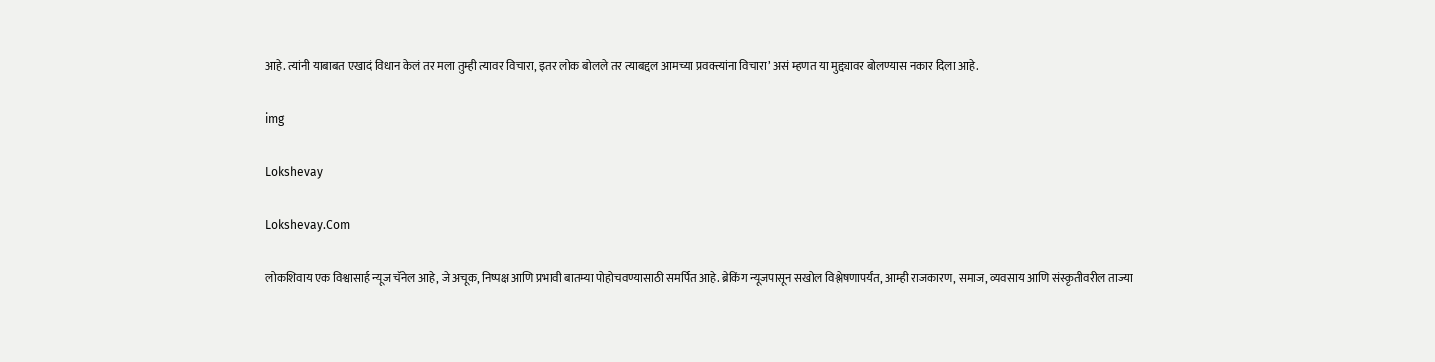आहे. त्यांनी याबाबत एखादं विधान केलं तर मला तुम्ही त्यावर विचारा, इतर लोक बोलले तर त्याबद्दल आमच्या प्रवक्त्यांना विचारा’ असं म्हणत या मुद्द्यावर बोलण्यास नकार दिला आहे.

img

Lokshevay

Lokshevay.Com

लोकशिवाय एक विश्वासार्ह न्यूज चॅनेल आहे, जे अचूक, निष्पक्ष आणि प्रभावी बातम्या पोहोचवण्यासाठी समर्पित आहे. ब्रेकिंग न्यूजपासून सखोल विश्लेषणापर्यंत, आम्ही राजकारण, समाज, व्यवसाय आणि संस्कृतीवरील ताज्या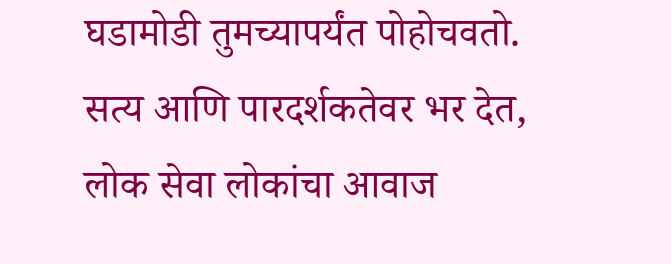घडामोडी तुमच्यापर्यंत पोहोचवतो. सत्य आणि पारदर्शकतेवर भर देत, लोक सेवा लोकांचा आवाज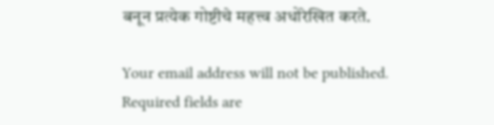बनून प्रत्येक गोष्टीचे महत्त्व अधोरेखित करते.

Your email address will not be published. Required fields are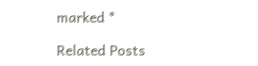marked *

Related Posts